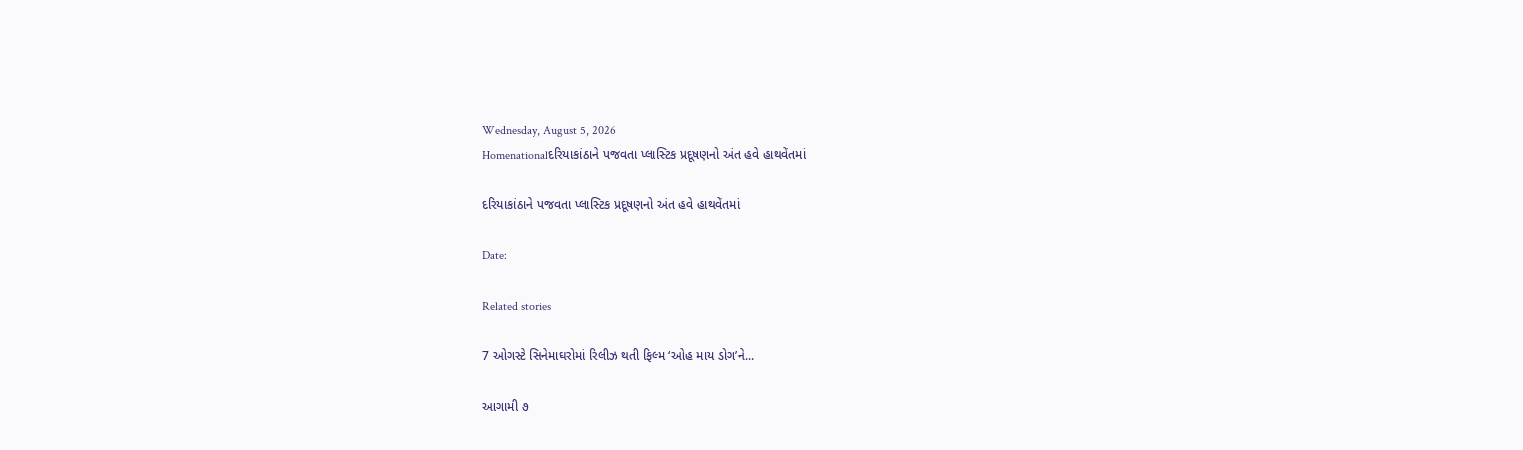Wednesday, August 5, 2026
Homenationalદરિયાકાંઠાને પજવતા પ્લાસ્ટિક પ્રદૂષણનો અંત હવે હાથવેંતમાં

દરિયાકાંઠાને પજવતા પ્લાસ્ટિક પ્રદૂષણનો અંત હવે હાથવેંતમાં

Date:

Related stories

7 ઓગસ્ટે સિનેમાઘરોમાં રિલીઝ થતી ફિલ્મ ‘ઓહ માય ડોગ’ને...

આગામી ૭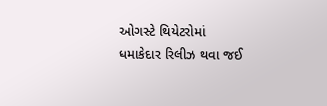ઓગસ્ટે થિયેટરોમાં ધમાકેદાર રિલીઝ થવા જઈ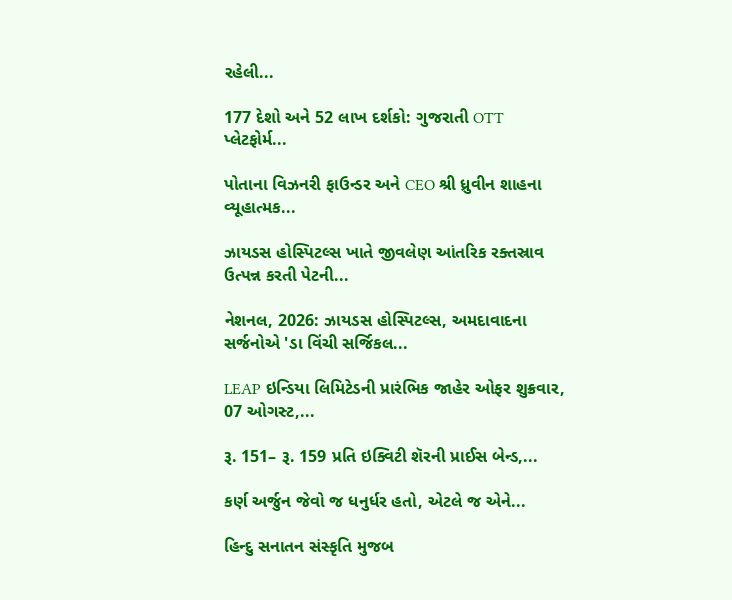રહેલી...

177 દેશો અને 52 લાખ દર્શકો: ગુજરાતી OTT પ્લેટફોર્મ...

પોતાના વિઝનરી ફાઉન્ડર અને CEO શ્રી ધ્રુવીન શાહના વ્યૂહાત્મક...

ઝાયડસ હોસ્પિટલ્સ ખાતે જીવલેણ આંતરિક રક્તસ્રાવ ઉત્પન્ન કરતી પેટની...

નેશનલ, 2026: ઝાયડસ હોસ્પિટલ્સ, અમદાવાદના સર્જનોએ 'ડા વિંચી સર્જિકલ...

LEAP ઇન્ડિયા લિમિટેડની પ્રારંભિક જાહેર ઓફર શુક્રવાર, 07 ઓગસ્ટ,...

રૂ. 151– રૂ. 159 પ્રતિ ઇક્વિટી શૅરની પ્રાઈસ બેન્ડ,...

કર્ણ અર્જુન જેવો જ ધનુર્ધર હતો, એટલે જ એને...

હિન્દુ સનાતન સંસ્કૃતિ મુજબ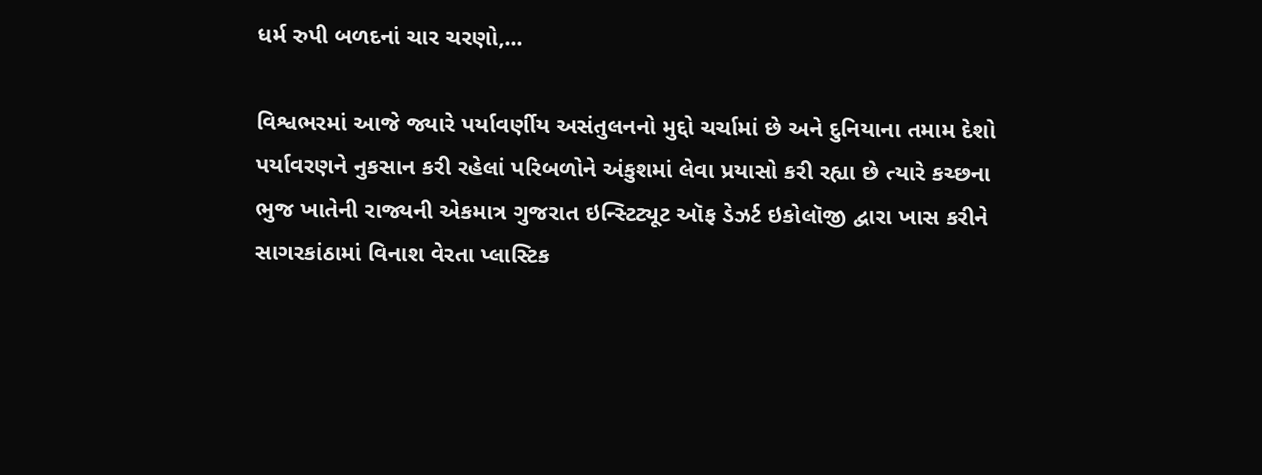ધર્મ રુપી બળદનાં ચાર ચરણો,...

વિશ્વભરમાં આજે જ્યારે પર્યાવર્ણીય અસંતુલનનો મુદ્દો ચર્ચામાં છે અને દુનિયાના તમામ દેશો પર્યાવરણને નુકસાન કરી રહેલાં પરિબળોને અંકુશમાં લેવા પ્રયાસો કરી રહ્યા છે ત્યારે કચ્છના ભુજ ખાતેની રાજ્યની એકમાત્ર ગુજરાત ઇન્સ્ટિટ્યૂટ ઑફ ડેઝર્ટ ઇકોલૉજી દ્વારા ખાસ કરીને સાગરકાંઠામાં વિનાશ વેરતા પ્લાસ્ટિક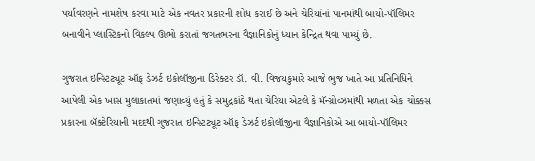પર્યાવરણને નામશેષ કરવા માટે એક નવતર પ્રકારની શોધ કરાઈ છે અને ચેરિયાંનાં પાનમાંથી બાયો-પૉલિમર બનાવીને પ્લાસ્ટિકનો વિકલ્પ ઊભો કરાતાં જગતભરના વૈજ્ઞાનિકોનું ધ્યાન કેન્દ્રિત થવા પામ્યું છે.

ગુજરાત ઇન્સ્ટિટ્યૂટ ઑફ ડેઝર્ટ ઇકોલૉજીના ડિરેક્ટર ડૉ. વી. વિજયકુમારે આજે ભુજ ખાતે આ પ્રતિનિધિને આપેલી એક ખાસ મુલાકાતમાં જણાવ્યું હતું કે સમુદ્રકાંઠે થતા ચેરિયા એટલે કે મૅન્ગ્રોવ્ઝમાંથી મળતા એક ચોક્કસ પ્રકારના બૅક્ટેરિયાની મદદથી ગુજરાત ઇન્સ્ટિટ્યૂટ ઑફ ડેઝર્ટ ઇકોલૉજીના વૈજ્ઞાનિકોએ આ બાયો-પૉલિમર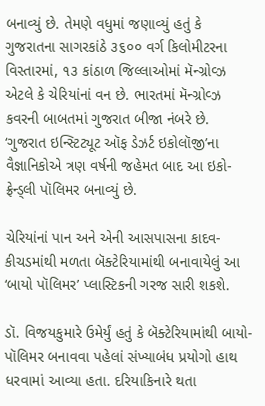બનાવ્યું છે. તેમણે વધુમાં જણાવ્યું હતું કે ગુજરાતના સાગરકાંઠે ૩૬૦૦ વર્ગ કિલોમીટરના વિસ્તારમાં, ૧૩ કાંઠાળ જિલ્લાઓમાં મૅન્ગ્રોવ્ઝ એટલે કે ચેરિયાંનાં વન છે. ભારતમાં મૅન્ગ્રોવ્ઝ કવરની બાબતમાં ગુજરાત બીજા નંબરે છે. ‘ગુજરાત ઇન્સ્ટિટ્યૂટ ઑફ ડેઝર્ટ ઇકોલૉજી’ના વૈજ્ઞાનિકોએ ત્રણ વર્ષની જહેમત બાદ આ ઇકો-ફ્રેન્ડ્લી પૉલિમર બનાવ્યું છે.

ચેરિયાંનાં પાન અને એની આસપાસના કાદવ-કીચડમાંથી મળતા બૅક્ટેરિયામાંથી બનાવાયેલું આ ‘બાયો પૉલિમર’ પ્લાસ્ટિકની ગરજ સારી શકશે.

ડૉ. વિજયકુમારે ઉમેર્યું હતું કે બૅક્ટેરિયામાંથી બાયો-પૉલિમર બનાવવા પહેલાં સંખ્યાબંધ પ્રયોગો હાથ ધરવામાં આવ્યા હતા. દરિયાકિનારે થતા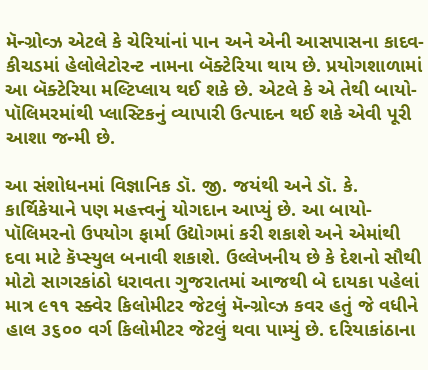મૅન્ગ્રોવ્ઝ એટલે કે ચેરિયાંનાં પાન અને એની આસપાસના કાદવ-કીચડમાં હેલોલેટોરન્ટ નામના બૅક્ટેરિયા થાય છે. પ્રયોગશાળામાં આ બૅક્ટેરિયા મલ્ટિપ્લાય થઈ શકે છે. એટલે કે એ તેથી બાયો-પૉલિમરમાંથી પ્લાસ્ટિકનું વ્યાપારી ઉત્પાદન થઈ શકે એવી પૂરી આશા જન્મી છે.

આ સંશોધનમાં વિજ્ઞાનિક ડૉ. જી. જયંથી અને ડૉ. કે. કાર્થિકેયાને પણ મહત્ત્વનું યોગદાન આપ્યું છે. આ બાયો-પૉલિમરનો ઉપયોગ ફાર્મા ઉદ્યોગમાં કરી શકાશે અને એમાંથી દવા માટે કૅપ્સ્યુલ બનાવી શકાશે. ઉલ્લેખનીય છે કે દેશનો સૌથી મોટો સાગરકાંઠો ધરાવતા ગુજરાતમાં આજથી બે દાયકા પહેલાં માત્ર ૯૧૧ સ્ક્વેર કિલોમીટર જેટલું મૅન્ગ્રોવ્ઝ કવર હતું જે વધીને હાલ ૩૬૦૦ વર્ગ કિલોમીટર જેટલું થવા પામ્યું છે. દરિયાકાંઠાના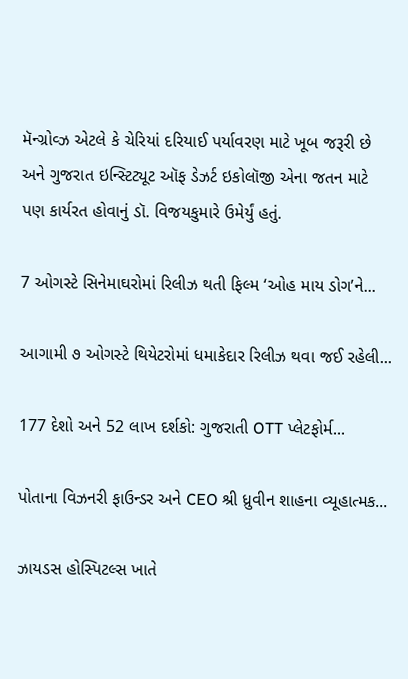મૅન્ગ્રોવ્ઝ એટલે કે ચેરિયાં દરિયાઈ પર્યાવરણ માટે ખૂબ જરૂરી છે અને ગુજરાત ઇન્સ્ટિટ્યૂટ ઑફ ડેઝર્ટ ઇકોલૉજી એના જતન માટે પણ કાર્યરત હોવાનું ડૉ. વિજયકુમારે ઉમેર્યું હતું.

7 ઓગસ્ટે સિનેમાઘરોમાં રિલીઝ થતી ફિલ્મ ‘ઓહ માય ડોગ’ને...

આગામી ૭ ઓગસ્ટે થિયેટરોમાં ધમાકેદાર રિલીઝ થવા જઈ રહેલી...

177 દેશો અને 52 લાખ દર્શકો: ગુજરાતી OTT પ્લેટફોર્મ...

પોતાના વિઝનરી ફાઉન્ડર અને CEO શ્રી ધ્રુવીન શાહના વ્યૂહાત્મક...

ઝાયડસ હોસ્પિટલ્સ ખાતે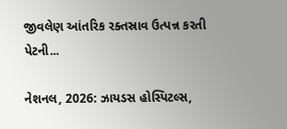જીવલેણ આંતરિક રક્તસ્રાવ ઉત્પન્ન કરતી પેટની...

નેશનલ, 2026: ઝાયડસ હોસ્પિટલ્સ,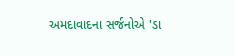અમદાવાદના સર્જનોએ 'ડા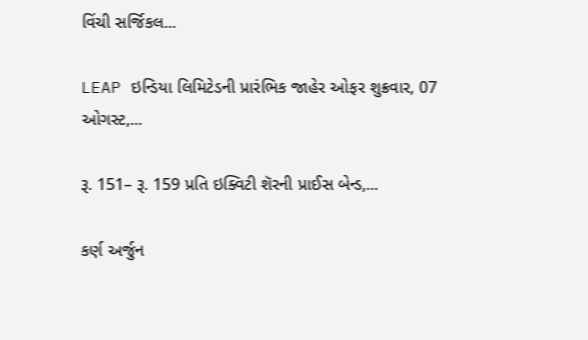વિંચી સર્જિકલ...

LEAP ઇન્ડિયા લિમિટેડની પ્રારંભિક જાહેર ઓફર શુક્રવાર, 07 ઓગસ્ટ,...

રૂ. 151– રૂ. 159 પ્રતિ ઇક્વિટી શૅરની પ્રાઈસ બેન્ડ,...

કર્ણ અર્જુન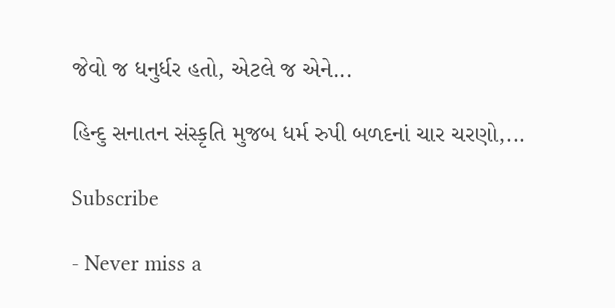જેવો જ ધનુર્ધર હતો, એટલે જ એને...

હિન્દુ સનાતન સંસ્કૃતિ મુજબ ધર્મ રુપી બળદનાં ચાર ચરણો,...

Subscribe

- Never miss a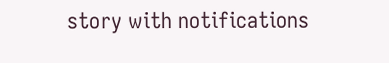story with notifications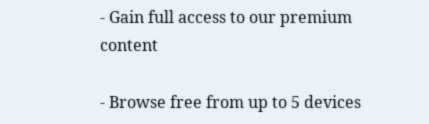- Gain full access to our premium content

- Browse free from up to 5 devices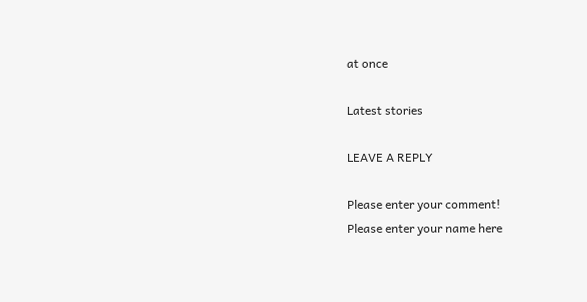at once

Latest stories

LEAVE A REPLY

Please enter your comment!
Please enter your name here